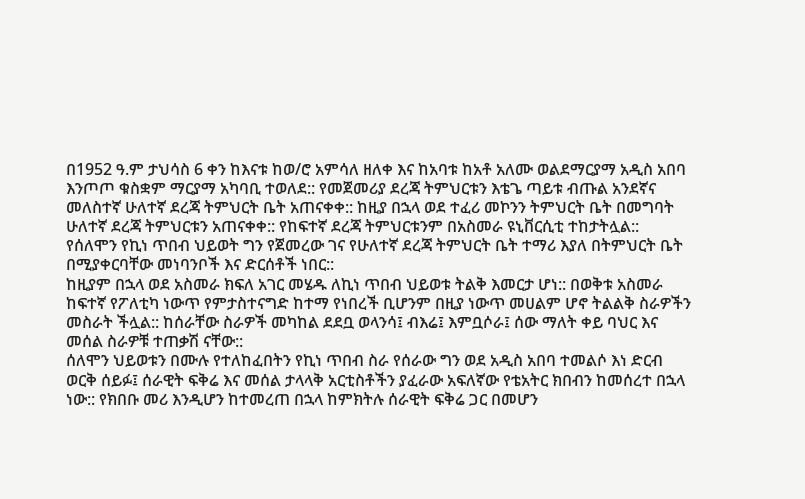በ1952 ዓ.ም ታህሳስ 6 ቀን ከእናቱ ከወ/ሮ አምሳለ ዘለቀ እና ከአባቱ ከአቶ አለሙ ወልደማርያማ አዲስ አበባ እንጦጦ ቁስቋም ማርያማ አካባቢ ተወለደ:: የመጀመሪያ ደረጃ ትምህርቱን እቴጌ ጣይቱ ብጡል አንደኛና መለስተኛ ሁለተኛ ደረጃ ትምህርት ቤት አጠናቀቀ:: ከዚያ በኋላ ወደ ተፈሪ መኮንን ትምህርት ቤት በመግባት ሁለተኛ ደረጃ ትምህርቱን አጠናቀቀ:: የከፍተኛ ደረጃ ትምህርቱንም በአስመራ ዩኒቨርሲቲ ተከታትሏል:: የሰለሞን የኪነ ጥበብ ህይወት ግን የጀመረው ገና የሁለተኛ ደረጃ ትምህርት ቤት ተማሪ እያለ በትምህርት ቤት በሚያቀርባቸው መነባንቦች እና ድርሰቶች ነበር::
ከዚያም በኋላ ወደ አስመራ ክፍለ አገር መሄዱ ለኪነ ጥበብ ህይወቱ ትልቅ እመርታ ሆነ:: በወቅቱ አስመራ ከፍተኛ የፖለቲካ ነውጥ የምታስተናግድ ከተማ የነበረች ቢሆንም በዚያ ነውጥ መሀልም ሆኖ ትልልቅ ስራዎችን መስራት ችሏል:: ከሰራቸው ስራዎች መካከል ደደቧ ወላንሳ፤ ብእሬ፤ እምቧሶራ፤ ሰው ማለት ቀይ ባህር እና መሰል ስራዎቹ ተጠቃሽ ናቸው::
ሰለሞን ህይወቱን በሙሉ የተለከፈበትን የኪነ ጥበብ ስራ የሰራው ግን ወደ አዲስ አበባ ተመልሶ እነ ድርብ ወርቅ ሰይፉ፤ ሰራዊት ፍቅሬ እና መሰል ታላላቅ አርቲስቶችን ያፈራው አፍለኛው የቴአትር ክበብን ከመሰረተ በኋላ ነው:: የክበቡ መሪ እንዲሆን ከተመረጠ በኋላ ከምክትሉ ሰራዊት ፍቅሬ ጋር በመሆን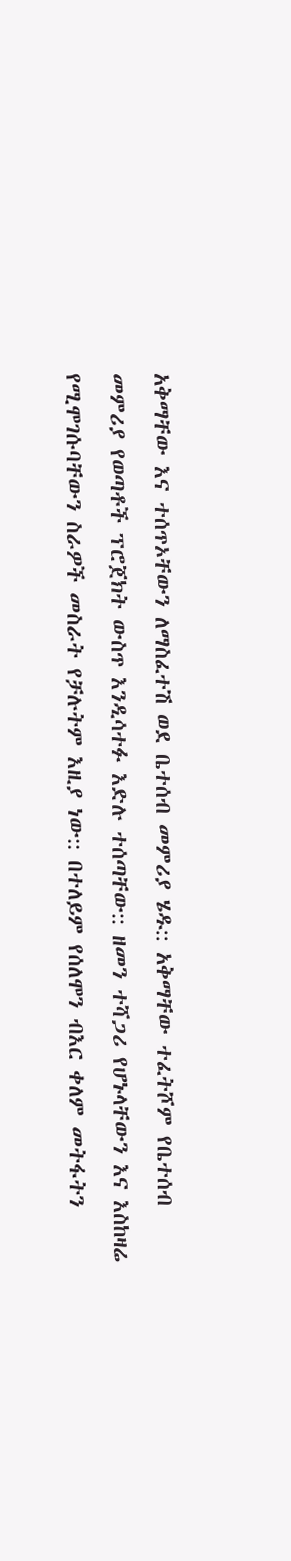አቅማቸው እና ተሰጥኦቸውን ለማስፈተሽ ወደ ቤተሰብ መምሪያ ሄዱ:: አቅማቸው ተፈትሾም የቤተሰብ መምሪያ የወጣቶች ፕሮጀክት ውስጥ እንዲሳተፉ እድሉ ተሰጣቸው:: ዘመን ተሻጋሪ የሆኑላቸውን እና እስከዛሬ የሚሞገሱባቸውን ስራዎች መስራት የቻሉትም እዚያ ነው:: በተለይም የሰለሞን ብእር ቀለም መትፋትን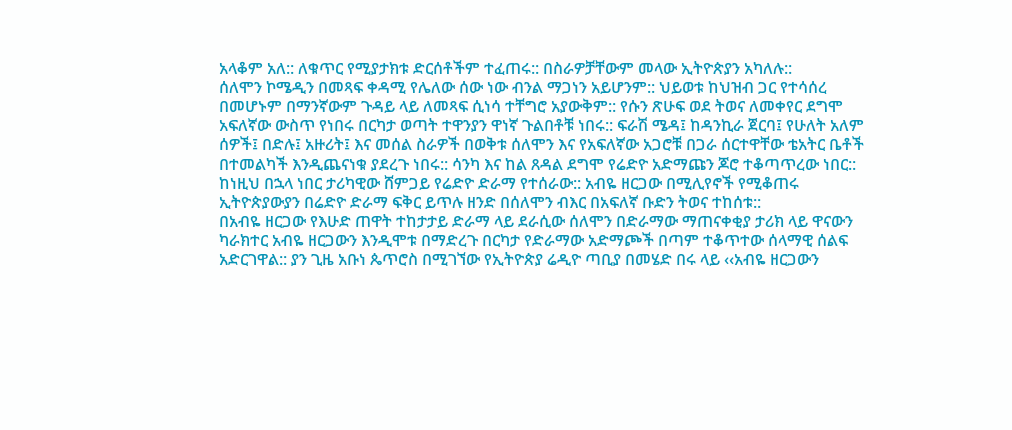አላቆም አለ:: ለቁጥር የሚያታክቱ ድርሰቶችም ተፈጠሩ:: በስራዎቻቸውም መላው ኢትዮጵያን አካለሉ::
ሰለሞን ኮሜዲን በመጻፍ ቀዳሚ የሌለው ሰው ነው ብንል ማጋነን አይሆንም:: ህይወቱ ከህዝብ ጋር የተሳሰረ በመሆኑም በማንኛውም ጉዳይ ላይ ለመጻፍ ሲነሳ ተቸግሮ አያውቅም:: የሱን ጽሁፍ ወደ ትወና ለመቀየር ደግሞ አፍለኛው ውስጥ የነበሩ በርካታ ወጣት ተዋንያን ዋነኛ ጉልበቶቹ ነበሩ:: ፍራሽ ሜዳ፤ ከዳንኪራ ጀርባ፤ የሁለት አለም ሰዎች፤ በድሉ፤ አዙሪት፤ እና መሰል ስራዎች በወቅቱ ሰለሞን እና የአፍለኛው አጋሮቹ በጋራ ሰርተዋቸው ቴአትር ቤቶች በተመልካች እንዲጨናነቁ ያደረጉ ነበሩ:: ሳንካ እና ከል ጸዳል ደግሞ የሬድዮ አድማጩን ጆሮ ተቆጣጥረው ነበር:: ከነዚህ በኋላ ነበር ታሪካዊው ሸምጋይ የሬድዮ ድራማ የተሰራው:: አብዬ ዘርጋው በሚሊየኖች የሚቆጠሩ ኢትዮጵያውያን በሬድዮ ድራማ ፍቅር ይጥሉ ዘንድ በሰለሞን ብእር በአፍለኛ ቡድን ትወና ተከሰቱ::
በአብዬ ዘርጋው የእሁድ ጠዋት ተከታታይ ድራማ ላይ ደራሲው ሰለሞን በድራማው ማጠናቀቂያ ታሪክ ላይ ዋናውን ካራክተር አብዬ ዘርጋውን እንዲሞቱ በማድረጉ በርካታ የድራማው አድማጮች በጣም ተቆጥተው ሰላማዊ ሰልፍ አድርገዋል:: ያን ጊዜ አቡነ ጴጥሮስ በሚገኘው የኢትዮጵያ ሬዲዮ ጣቢያ በመሄድ በሩ ላይ ‹‹አብዬ ዘርጋውን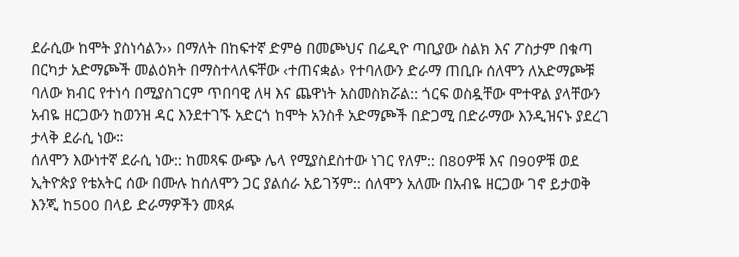ደራሲው ከሞት ያስነሳልን›› በማለት በከፍተኛ ድምፅ በመጮህና በሬዲዮ ጣቢያው ስልክ እና ፖስታም በቁጣ በርካታ አድማጮች መልዕክት በማስተላለፍቸው ‹ተጠናቋል› የተባለውን ድራማ ጠቢቡ ሰለሞን ለአድማጮቹ ባለው ክብር የተነሳ በሚያስገርም ጥበባዊ ለዛ እና ጨዋነት አስመስክሯል:: ጎርፍ ወስዷቸው ሞተዋል ያላቸውን አብዬ ዘርጋውን ከወንዝ ዳር እንደተገኙ አድርጎ ከሞት አንስቶ አድማጮች በድጋሚ በድራማው እንዲዝናኑ ያደረገ ታላቅ ደራሲ ነው።
ሰለሞን እውነተኛ ደራሲ ነው:: ከመጻፍ ውጭ ሌላ የሚያስደስተው ነገር የለም:: በ80ዎቹ እና በ90ዎቹ ወደ ኢትዮጵያ የቴአትር ሰው በሙሉ ከሰለሞን ጋር ያልሰራ አይገኝም:: ሰለሞን አለሙ በአብዬ ዘርጋው ገኖ ይታወቅ እንጂ ከ500 በላይ ድራማዎችን መጻፉ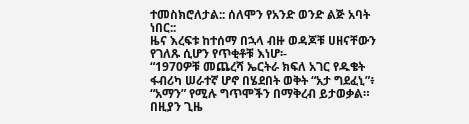ተመስክሮለታል:: ሰለሞን የአንድ ወንድ ልጅ አባት ነበር::
ዜና እረፍቱ ከተሰማ በኋላ ብዙ ወዳጆቹ ሀዘናቸውን የገለጹ ሲሆን የጥቂቶቹ እነሆ፡-
“1970ዎቹ መጨረሻ ኤርትራ ክፍለ አገር የዱቄት ፋብሪካ ሠራተኛ ሆኖ በሄደበት ወቅት “አታ ግደፈኒ”፥ “አማን” የሚሉ ግጥሞችን በማቅረብ ይታወቃል። በዚያን ጊዜ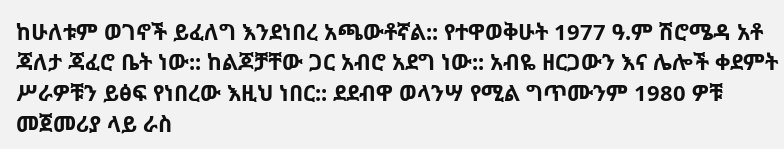ከሁለቱም ወገኖች ይፈለግ እንደነበረ አጫውቶኛል:: የተዋወቅሁት 1977 ዓ.ም ሽሮሜዳ አቶ ጃለታ ጃፈሮ ቤት ነው:: ከልጆቻቸው ጋር አብሮ አደግ ነው:: አብዬ ዘርጋውን እና ሌሎች ቀደምት ሥራዎቹን ይፅፍ የነበረው እዚህ ነበር:: ደደብዋ ወላንሣ የሚል ግጥሙንም 1980 ዎቹ መጀመሪያ ላይ ራስ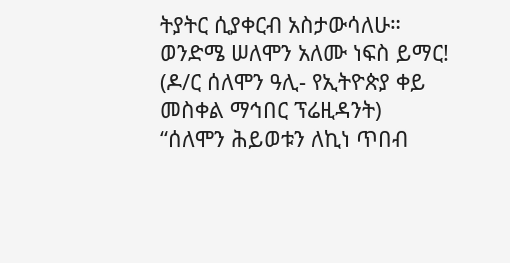ትያትር ሲያቀርብ አስታውሳለሁ።
ወንድሜ ሠለሞን አለሙ ነፍስ ይማር! (ዶ/ር ሰለሞን ዓሊ- የኢትዮጵያ ቀይ መስቀል ማኅበር ፕሬዚዳንት)
“ሰለሞን ሕይወቱን ለኪነ ጥበብ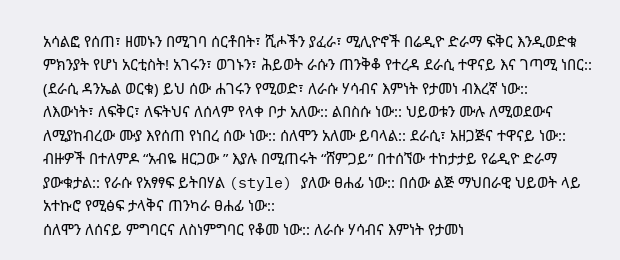አሳልፎ የሰጠ፣ ዘመኑን በሚገባ ሰርቶበት፣ ሺሖችን ያፈራ፣ ሚሊዮኖች በሬዲዮ ድራማ ፍቅር እንዲወድቁ ምክንያት የሆነ አርቲስት! አገሩን፣ ወገኑን፣ ሕይወት ራሱን ጠንቅቆ የተረዳ ደራሲ ተዋናይ እና ገጣሚ ነበር::
(ደራሲ ዳንኤል ወርቁ) ይህ ሰው ሐገሩን የሚወድ፣ ለራሱ ሃሳብና እምነት የታመነ ብእረኛ ነው::
ለእውነት፣ ለፍቅር፣ ለፍትህና ለሰላም የላቀ ቦታ አለው:: ልበስሱ ነው:: ህይወቱን ሙሉ ለሚወደውና ለሚያከብረው ሙያ እየሰጠ የነበረ ሰው ነው:: ሰለሞን አለሙ ይባላል:: ደራሲ፣ አዘጋጅና ተዋናይ ነው:: ብዙዎች በተለምዶ “አብዬ ዘርጋው ” እያሉ በሚጠሩት “ሸምጋይ” በተሰኘው ተከታታይ የሬዲዮ ድራማ ያውቁታል:: የራሱ የአፃፃፍ ይትበሃል (style) ያለው ፀሐፊ ነው:: በሰው ልጅ ማህበራዊ ህይወት ላይ አተኩሮ የሚፅፍ ታላቅና ጠንካራ ፀሐፊ ነው::
ሰለሞን ለሰናይ ምግባርና ለስነምግባር የቆመ ነው:: ለራሱ ሃሳብና እምነት የታመነ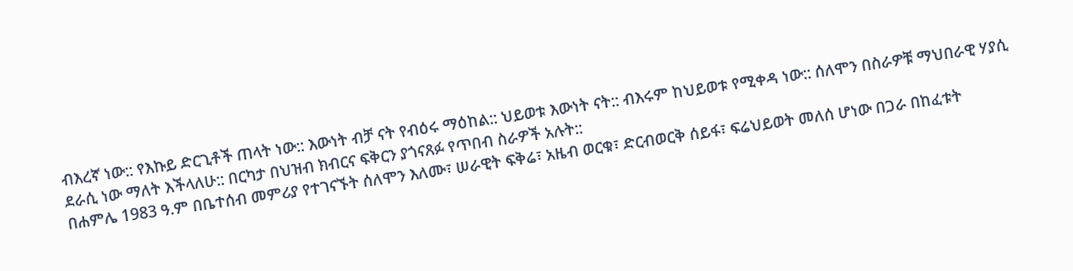ብእረኛ ነው:: የእኩይ ድርጊቶች ጠላት ነው:: እውነት ብቻ ናት የብዕሩ ማዕከል:: ህይወቱ እውነት ናት:: ብእሩም ከህይወቱ የሚቀዳ ነው:: ሰለሞን በስራዎቹ ማህበራዊ ሃያሲ ደራሲ ነው ማለት እችላለሁ:: በርካታ በህዝብ ክብርና ፍቅርን ያጎናጸፉ የጥበብ ስራዎች አሉት::
በሐምሌ 1983 ዓ.ም በቤተሰብ መምሪያ የተገናኙት ሰለሞን እለሙ፣ ሠራዊት ፍቅሬ፣ አዜብ ወርቁ፣ ድርብወርቅ ሰይፋ፣ ፍሬህይወት መለሰ ሆነው በጋራ በከፈቱት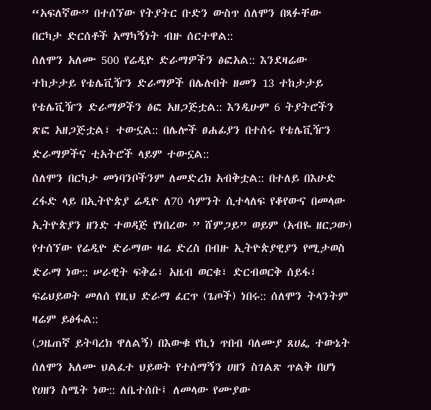“አፍለኛው” በተሰኘው የትያትር ቡድን ውስጥ ሰለሞን በጻፉቸው በርካታ ድርሰቶች አማካኝነት ብዙ ሰርተዋል::
ሰለሞን አለሙ 500 የሬዲዮ ድራማዎችን ፅፎአል:: እንደዛሬው ተከታታይ የቴሌቪዥን ድራማዎች በሌሉበት ዘመን 13 ተከታታይ የቴሌቪዥን ድራማዎችን ፅፎ አዘጋጅቷል:: እንዲሁም 6 ትያትሮችን ጽፎ አዘጋጅቷል፣ ተውኗል:: በሌሎች ፀሐፊያን በተሰሩ የቴሌቪዥን ድራማዎችና ቲአትሮች ላይም ተውኗል::
ሰለሞን በርካታ መነባንቦችንም ለመድረክ አብቅቷል:: በተለይ በእሁድ ረፋድ ላይ በኢትዮጵያ ሬዲዮ ለ70 ሳምንት ሲተላለፍ የቆየውና በመላው ኢትዮጵያን ዘንድ ተወዳጅ የነበረው ” ሸምጋይ” ወይም (አብዬ ዘርጋው) የተሰኘው የሬዲዮ ድራማው ዛሬ ድረስ በብዙ ኢትዮጵያዊያን የሚታወስ ድራማ ነው:: ሠራዊት ፍቅሬ፣ አዜብ ወርቁ፣ ድርብወርቅ ሰይፋ፣ ፍሬህይወት መለሰ የዚህ ድራማ ፈርጥ (ጌጦች) ነበሩ:: ሰለሞን ትላንትም ዛሬም ይፅፋል::
(ጋዜጠኛ ይትባረክ ዋለልኝ) በእውቁ የኪነ ጥበብ ባለሙያ ጸሀፌ ተውኔት ሰለሞን አለሙ ህልፈተ ህይወት የተሰማኝን ሀዘን ስገልጽ ጥልቅ በሆነ የሀዘን ስሜት ነው:: ለቤተሰቡ፤ ለመላው የሙያው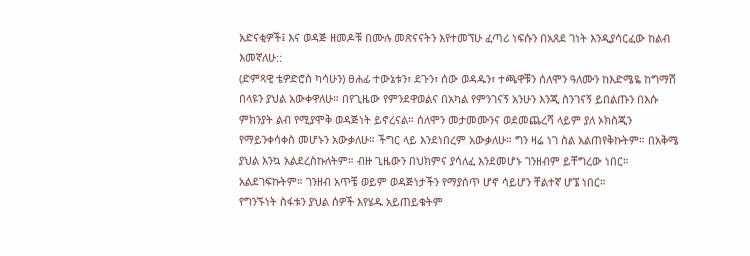አድናቂዎች፤ እና ወዳጅ ዘመዶቹ በሙሉ መጽናናትን እየተመኘሁ ፈጣሪ ነፍሱን በአጸደ ገነት እንዲያሳርፈው ከልብ እመኛለሁ::
(ድምጻዊ ቴዎድሮስ ካሳሁን) ፀሐፊ ተውኔቱን፣ ደጉን፣ ሰው ወዳዱን፣ ተጫዋቹን ሰለሞን ዓለሙን ከእድሜዬ ከግማሽ በላዩን ያህል አውቀዋለሁ። በየጊዜው የምንደዋወልና በአካል የምንገናኝ አንሁን እንጂ ስንገናኝ ይበልጡን በእሱ ምክንያት ልብ የሚያሞቅ ወዳጅነት ይኖረናል። ሰለሞን መታመሙንና ወደመጨረሻ ላይም ያለ ኦክስጂን የማይንቀሳቀስ መሆኑን አውቃለሁ። ችግር ላይ እንደነበረም አውቃለሁ። ግን ዛሬ ነገ ስል አልጠየቅኩትም። በአቅሜ ያህል እንኳ አልደረስኩለትም። ብዙ ጊዜውን በህክምና ያሳለፈ እንደመሆኑ ገንዘብም ይቸግረው ነበር። አልደገፍኩትም። ገንዘብ አጥቼ ወይም ወዳጅነታችን የማያሰጥ ሆኖ ሳይሆን ቸልተኛ ሆኜ ነበር።
የግንኙነት ስፋቱን ያህል ሰዎች እየሄዱ አይጠይቁትም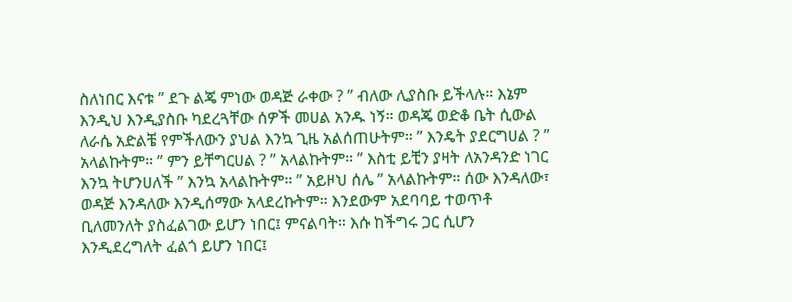ስለነበር እናቱ ” ደጉ ልጄ ምነው ወዳጅ ራቀው ? ” ብለው ሊያስቡ ይችላሉ። እኔም እንዲህ እንዲያስቡ ካደረጓቸው ሰዎች መሀል አንዱ ነኝ። ወዳጄ ወድቆ ቤት ሲውል ለራሴ አድልቼ የምችለውን ያህል እንኳ ጊዜ አልሰጠሁትም። ” እንዴት ያደርግሀል ? ” አላልኩትም። ” ምን ይቸግርሀል ? ” አላልኩትም። ” እስቲ ይቺን ያዛት ለአንዳንድ ነገር እንኳ ትሆንሀለች ” እንኳ አላልኩትም። ” አይዞህ ሰሌ ” አላልኩትም። ሰው እንዳለው፣ ወዳጅ እንዳለው እንዲሰማው አላደረኩትም። እንደውም አደባባይ ተወጥቶ ቢለመንለት ያስፈልገው ይሆን ነበር፤ ምናልባት። እሱ ከችግሩ ጋር ሲሆን እንዲደረግለት ፈልጎ ይሆን ነበር፤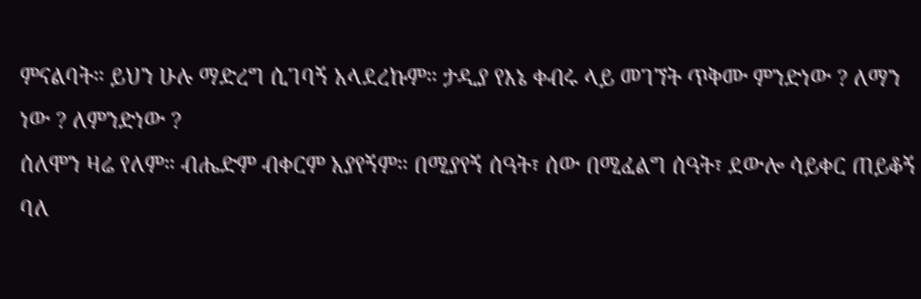ምናልባት። ይህን ሁሉ ማድረግ ሲገባኝ አላደረኩም። ታዲያ የእኔ ቀብሩ ላይ መገኘት ጥቅሙ ምንድነው ? ለማን ነው ? ለምንድነው ?
ሰለሞን ዛሬ የለም። ብሔድም ብቀርም አያየኝም። በሚያየኝ ሰዓት፣ ሰው በሚፈልግ ሰዓት፣ ደውሎ ሳይቀር ጠይቆኝ ባለ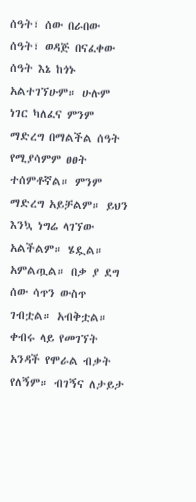ሰዓት፣ ሰው በራበው ሰዓት፣ ወዳጅ በናፈቀው ሰዓት እኔ ከጎኑ አልተገኘሁም። ሁሉም ነገር ካለፈና ምንም ማድረግ በማልችል ሰዓት የሚያሳምም ፀፀት ተሰምቶኛል። ምንም ማድረግ አይቻልም። ይህን እንኳ ነግሬ ላገኘው አልችልም። ሄዷል። አምልጧል። በቃ ያ ደግ ሰው ሳጥን ውስጥ ገብቷል። አብቅቷል። ቀብሩ ላይ የመገኘት አንዳች የሞራል ብቃት የለኝም። ብገኝና ለታይታ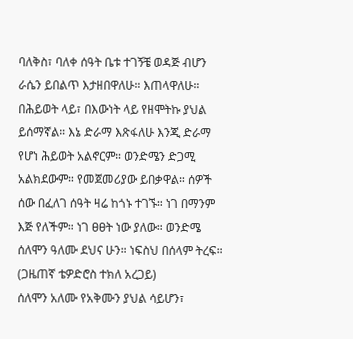ባለቅስ፣ ባለቀ ሰዓት ቤቱ ተገኝቼ ወዳጅ ብሆን ራሴን ይበልጥ እታዘበዋለሁ። እጠላዋለሁ። በሕይወት ላይ፣ በእውነት ላይ የዘሞትኩ ያህል ይሰማኛል። እኔ ድራማ እጽፋለሁ እንጂ ድራማ የሆነ ሕይወት አልኖርም። ወንድሜን ድጋሚ አልክደውም። የመጀመሪያው ይበቃዋል። ሰዎች ሰው በፈለገ ሰዓት ዛሬ ከጎኑ ተገኙ። ነገ በማንም እጅ የለችም። ነገ ፀፀት ነው ያለው። ወንድሜ ሰለሞን ዓለሙ ደህና ሁን። ነፍስህ በሰላም ትረፍ። (ጋዜጠኛ ቴዎድሮስ ተክለ አረጋይ)
ሰለሞን አለሙ የአቅሙን ያህል ሳይሆን፣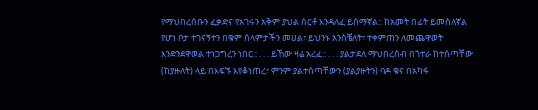የማህበረሰቡን ፈቃድና የአገሩን አቅም ያህል ሰርቶ እንዳለፈ ይሰማኛል:: ከአመት በፊት ይመስለኛል የሆነ ቦታ ተገናኝተን በቁም ሰላምታችን መሀል፣ ይህንኑ አንስቼለት፣ ተቀምጠን ለመጨዋወት እንድንደዋወል ተነጋግረን ነበር:: . . . ይኸው ዛሬ አረፈ:: . . . ያልታደለ ማህበረሰብ በጎተራ ከተሰጣቸው (ከያዙለት) ላይ በእፍኙ እየቆነጠረ፣ ምንም ያልተሰጣቸውን (ያልያዙትን) ባዶ ቁና በአካፋ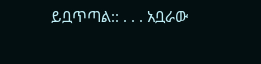ይቧጥጣል:: . . . አቧራው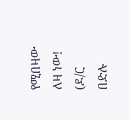የሚበዛው ለዛ ነው! (ዶ/ር በድሉ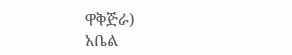ዋቅጅራ)
አቤል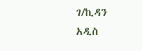ገ/ኪዳን
አዲስ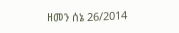ዘመን ሰኔ 26/2014